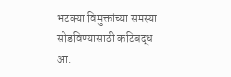भटक्या विमुक्तांच्या समस्या सोडविण्यासाठी कटिबद्ध
आ.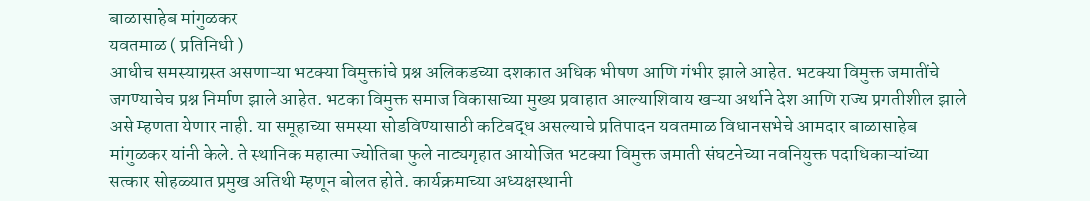बाळासाहेब मांगुळकर
यवतमाळ ( प्रतिनिधी )
आधीच समस्याग्रस्त असणाऱ्या भटक्या विमुक्तांचे प्रश्न अलिकडच्या दशकात अधिक भीषण आणि गंभीर झाले आहेत. भटक्या विमुक्त जमातींचे जगण्याचेच प्रश्न निर्माण झाले आहेत. भटका विमुक्त समाज विकासाच्या मुख्य प्रवाहात आल्याशिवाय खऱ्या अर्थाने देश आणि राज्य प्रगतीशील झाले असे म्हणता येणार नाही. या समूहाच्या समस्या सोडविण्यासाठी कटिबद्ध असल्याचे प्रतिपादन यवतमाळ विधानसभेचे आमदार बाळासाहेब मांगुळकर यांनी केले. ते स्थानिक महात्मा ज्योतिबा फुले नाट्यगृहात आयोजित भटक्या विमुक्त जमाती संघटनेच्या नवनियुक्त पदाधिकाऱ्यांच्या सत्कार सोहळ्यात प्रमुख अतिथी म्हणून बोलत होते. कार्यक्रमाच्या अध्यक्षस्थानी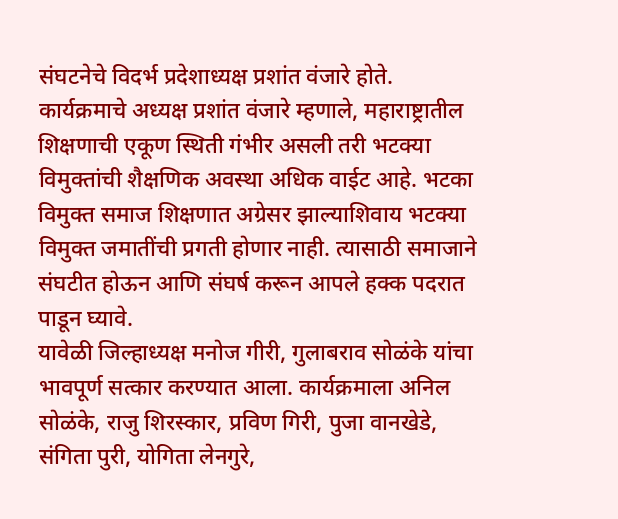संघटनेचे विदर्भ प्रदेशाध्यक्ष प्रशांत वंजारे होते.
कार्यक्रमाचे अध्यक्ष प्रशांत वंजारे म्हणाले, महाराष्ट्रातील शिक्षणाची एकूण स्थिती गंभीर असली तरी भटक्या विमुक्तांची शैक्षणिक अवस्था अधिक वाईट आहे. भटका विमुक्त समाज शिक्षणात अग्रेसर झाल्याशिवाय भटक्या विमुक्त जमातींची प्रगती होणार नाही. त्यासाठी समाजाने संघटीत होऊन आणि संघर्ष करून आपले हक्क पदरात पाडून घ्यावे.
यावेळी जिल्हाध्यक्ष मनोज गीरी, गुलाबराव सोळंके यांचा भावपूर्ण सत्कार करण्यात आला. कार्यक्रमाला अनिल सोळंके, राजु शिरस्कार, प्रविण गिरी, पुजा वानखेडे, संगिता पुरी, योगिता लेनगुरे,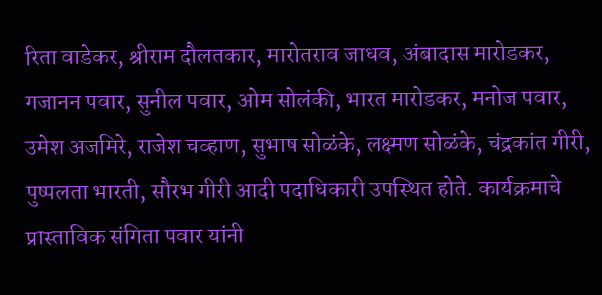रिता वाडेकर, श्रीराम दौलतकार, मारोतराव जाधव, अंबादास मारोडकर, गजानन पवार, सुनील पवार, ओम सोलंकी, भारत मारोडकर, मनोज पवार, उमेश अजमिरे, राजेश चव्हाण, सुभाष सोळंके, लक्ष्मण सोळंके, चंद्रकांत गीरी, पुष्पलता भारती, सौरभ गीरी आदी पदाधिकारी उपस्थित होते. कार्यक्रमाचे प्रास्ताविक संगिता पवार यांनी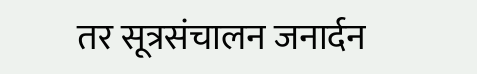तर सूत्रसंचालन जनार्दन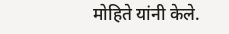मोहिते यांनी केले.